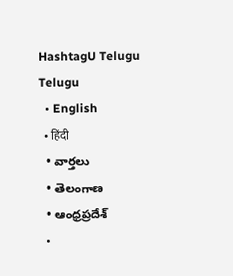HashtagU Telugu
Telugu
  • English
  • हिंदी
  • వార్తలు
  • తెలంగాణ
  • ఆంధ్రప్రదేశ్
  •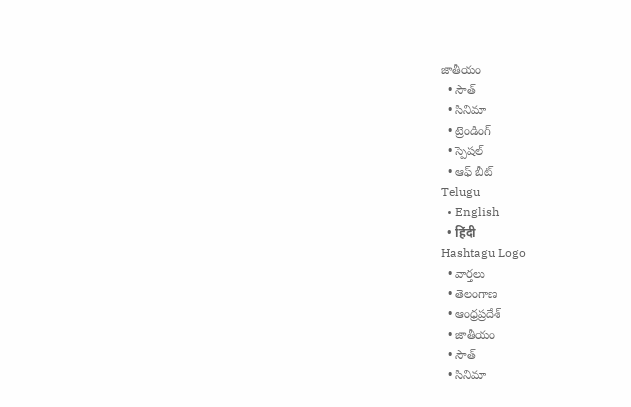జాతీయం
  • సౌత్
  • సినిమా
  • ట్రెండింగ్
  • స్పెషల్
  • ఆఫ్ బీట్
Telugu
  • English
  • हिंदी
Hashtagu Logo
  • వార్తలు
  • తెలంగాణ
  • ఆంధ్రప్రదేశ్
  • జాతీయం
  • సౌత్
  • సినిమా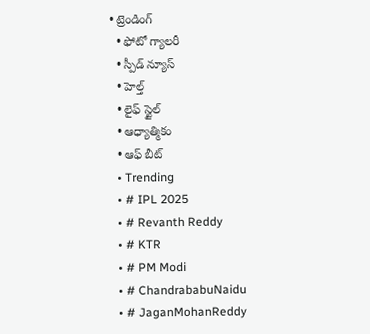• ట్రెండింగ్
  • ఫోటో గ్యాలరీ
  • స్పీడ్ న్యూస్
  • హెల్త్
  • లైఫ్ స్టైల్
  • ఆధ్యాత్మికం
  • ఆఫ్ బీట్
  • Trending
  • # IPL 2025
  • # Revanth Reddy
  • # KTR
  • # PM Modi
  • # ChandrababuNaidu
  • # JaganMohanReddy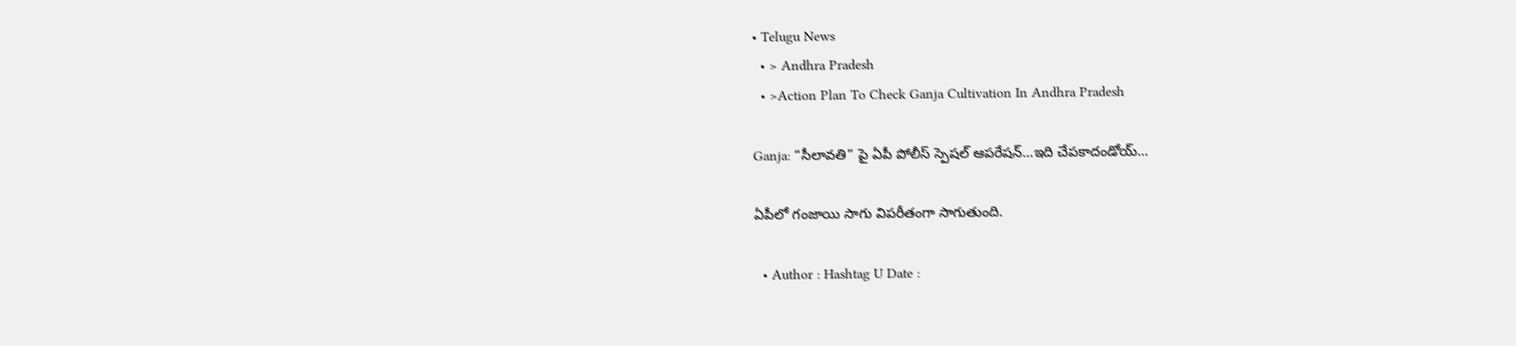• Telugu News
  • > Andhra Pradesh
  • >Action Plan To Check Ganja Cultivation In Andhra Pradesh

Ganja: “సీలావతి” పై ఏపీ పోలీస్ స్పెషల్ ఆపరేషన్…ఇది చేపకాదండోయ్…

ఏపీలో గంజాయి సాగు విపరీతంగా సాగుతుంది.

  • Author : Hashtag U Date :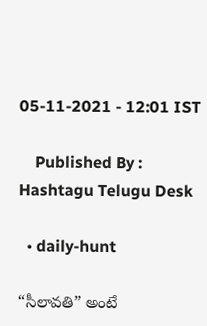05-11-2021 - 12:01 IST

    Published By : Hashtagu Telugu Desk

  • daily-hunt

“సీలావతి” అంటే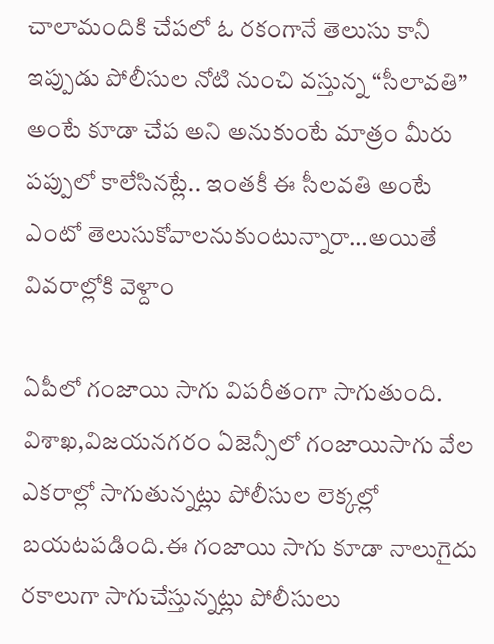చాలామందికి చేపలో ఓ రకంగానే తెలుసు కానీ ఇప్పుడు పోలీసుల నోటి నుంచి వస్తున్న “సీలావతి” అంటే కూడా చేప అని అనుకుంటే మాత్రం మీరు పప్పులో కాలేసినట్లే.. ఇంతకీ ఈ సీలవతి అంటే ఎంటో తెలుసుకోవాలనుకుంటున్నారా…అయితే వివరాల్లోకి వెళ్దాం

ఏపీలో గంజాయి సాగు విపరీతంగా సాగుతుంది. విశాఖ,విజయనగరం ఏజెన్సీలో గంజాయిసాగు వేల ఎకరాల్లో సాగుతున్నట్లు పోలీసుల లెక్కల్లో బయటపడింది.ఈ గంజాయి సాగు కూడా నాలుగైదు రకాలుగా సాగుచేస్తున్నట్లు పోలీసులు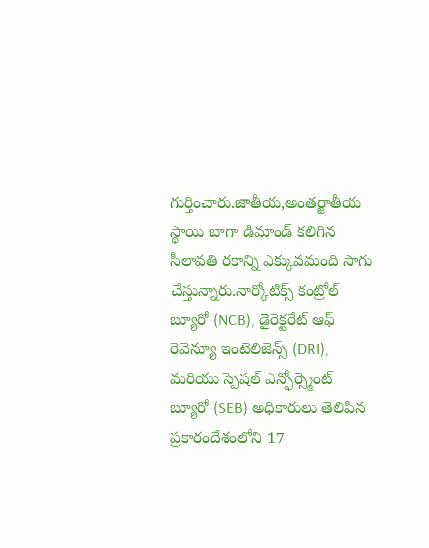గుర్తించారు.జాతీయ,అంతర్జాతీయ స్థాయి బాగా డిమాండ్ కలిగిన సీలావతి రకాన్ని ఎక్కువమంది సాగు చేస్తున్నారు.నార్కోటిక్స్ కంట్రోల్ బ్యూరో (NCB), డైరెక్టరేట్ ఆఫ్ రెవెన్యూ ఇంటెలిజెన్స్ (DRI), మరియు స్పెషల్ ఎన్ఫోర్స్మెంట్ బ్యూరో (SEB) అధికారులు తెలిపిన ప్రకారందేశంలోని 17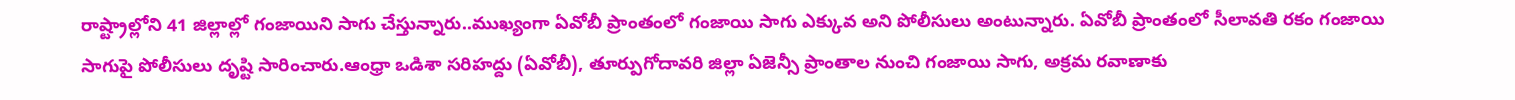రాష్ట్రాల్లోని 41 జిల్లాల్లో గంజాయిని సాగు చేస్తున్నారు..ముఖ్యంగా ఏవోబీ ప్రాంతంలో గంజాయి సాగు ఎక్కువ అని పోలీసులు అంటున్నారు. ఏవోబీ ప్రాంతంలో సీలావతి రకం గంజాయి సాగుపై పోలీసులు దృష్టి సారించారు.ఆంధ్రా ఒడిశా సరిహద్దు (ఏవోబీ), తూర్పుగోదావరి జిల్లా ఏజెన్సీ ప్రాంతాల నుంచి గంజాయి సాగు, అక్రమ రవాణాకు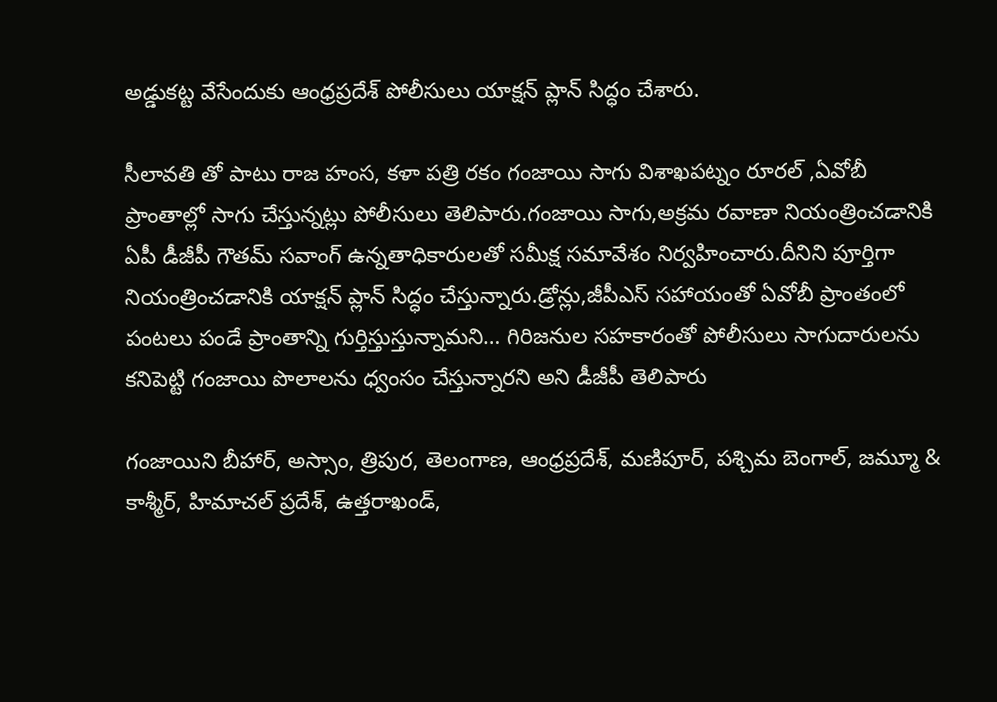అడ్డుకట్ట వేసేందుకు ఆంధ్రప్రదేశ్ పోలీసులు యాక్షన్ ప్లాన్ సిద్ధం చేశారు.

సీలావతి తో పాటు రాజ హంస, కళా పత్రి రకం గంజాయి సాగు విశాఖపట్నం రూరల్ ,ఏవోబీ ప్రాంతాల్లో సాగు చేస్తున్నట్లు పోలీసులు తెలిపారు.గంజాయి సాగు,అక్రమ రవాణా నియంత్రించడానికి ఏపీ డీజీపీ గౌతమ్ సవాంగ్ ఉన్నతాధికారులతో సమీక్ష సమావేశం నిర్వహించారు.దీనిని పూర్తిగా నియంత్రించడానికి యాక్షన్ ప్లాన్ సిద్ధం చేస్తున్నారు.డ్రోన్లు,జీపీఎస్ సహాయంతో ఏవోబీ ప్రాంతంలో పంటలు పండే ప్రాంతాన్ని గుర్తిస్తుస్తున్నామని… గిరిజనుల సహకారంతో పోలీసులు సాగుదారులను కనిపెట్టి గంజాయి పొలాలను ధ్వంసం చేస్తున్నారని అని డీజీపీ తెలిపారు

గంజాయిని బీహార్, అస్సాం, త్రిపుర, తెలంగాణ, ఆంధ్రప్రదేశ్, మణిపూర్, పశ్చిమ బెంగాల్, జమ్మూ & కాశ్మీర్, హిమాచల్ ప్రదేశ్, ఉత్తరాఖండ్,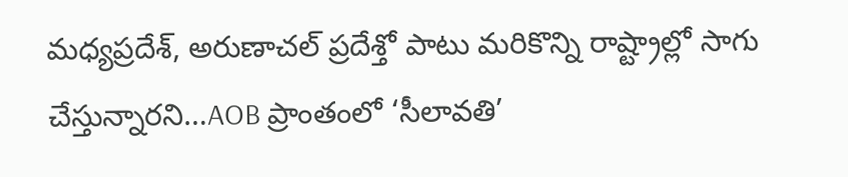మధ్యప్రదేశ్, అరుణాచల్ ప్రదేశ్తో పాటు మరికొన్ని రాష్ట్రాల్లో సాగు చేస్తున్నారని…AOB ప్రాంతంలో ‘సీలావతి’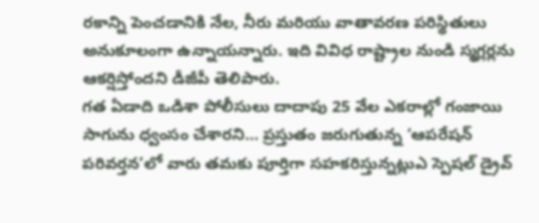రకాన్ని పెంచడానికి నేల, నీరు మరియు వాతావరణ పరిస్థితులు అనుకూలంగా ఉన్నాయన్నారు. ఇది వివిధ రాష్ట్రాల నుండి స్మగ్లర్లను ఆకర్షిస్తోందని డీజీపీ తెలిపారు.
గత ఏడాది ఒడిశా పోలీసులు దాదాపు 25 వేల ఎకరాల్లో గంజాయి సాగును ధ్వంసం చేశారని… ప్రస్తుతం జరుగుతున్న ‘ఆపరేషన్ పరివర్తన’లో వారు తమకు పూర్తిగా సహకరిస్తున్నట్లుఎ స్పెషల్ డ్రైవ్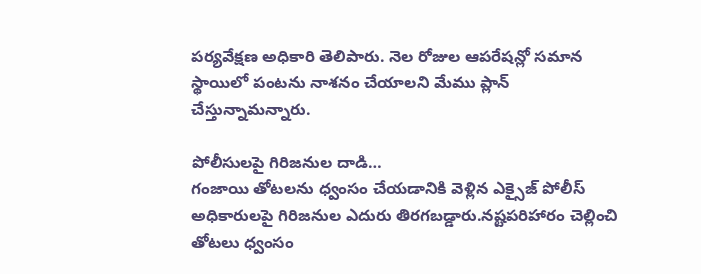పర్యవేక్షణ అధికారి తెలిపారు. నెల రోజుల ఆపరేషన్లో సమాన స్థాయిలో పంటను నాశనం చేయాలని మేము ప్లాన్ చేస్తున్నామన్నారు.

పోలీసులపై గిరిజనుల దాడి…
గంజాయి తోటలను ధ్వంసం చేయడానికి వెళ్లిన ఎక్సైజ్ పోలీస్ అధికారులపై గిరిజనుల ఎదురు తిరగబడ్డారు.నష్టపరిహారం చెల్లించి తోటలు ధ్వంసం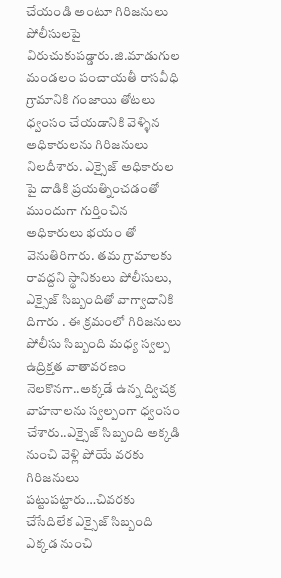చేయండి అంటూ గిరిజనులు పోలీసులపై విరుచుకుపడ్డారు.జి.మాడుగుల మండలం పంచాయతీ రాసవీధి గ్రామానికి గంజాయి తోటలు ధ్వంసం చేయడానికి వెళ్ళిన అధికారులను గిరిజనులు నిలదీశారు. ఎక్సైజ్ అధికారుల పై దాడికి ప్రయత్నించడంతో ముందుగా గుర్తించిన అధికారులు భయం తో వెనుతిరిగారు. తమ గ్రామాలకు రావద్దని స్థానికులు పోలీసులు, ఎక్సైజ్ సిబ్బందితో వాగ్వాదానికి దిగారు . ఈ క్రమంలో గిరిజనులు పోలీసు సిబ్బంది మధ్య స్వల్ప ఉద్రిక్తత వాతావరణం నెలకొనగా..అక్కడే ఉన్న ద్విచక్ర వాహనాలను స్వల్పంగా ధ్వంసం చేశారు..ఎక్సైజ్ సిబ్బంది అక్కడి నుంచి వెళ్లి పోయే వరకు గిరిజనులు పట్టుపట్టారు…చివరకు చేసేదిలేక ఎక్సైజ్ సిబ్బంది ఎక్కడ నుంచి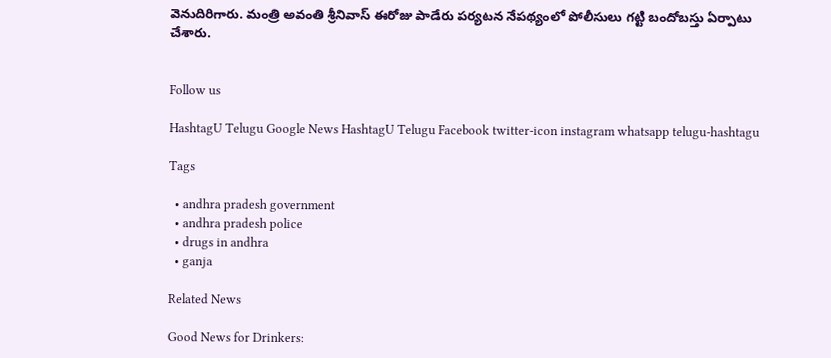వెనుదిరిగారు. మంత్రి అవంతి శ్రీనివాస్ ఈరోజు పాడేరు పర్యటన నేపథ్యంలో పోలీసులు గట్టి బందోబస్తు ఏర్పాటు చేశారు.


Follow us

HashtagU Telugu Google News HashtagU Telugu Facebook twitter-icon instagram whatsapp telugu-hashtagu

Tags

  • andhra pradesh government
  • andhra pradesh police
  • drugs in andhra
  • ganja

Related News

Good News for Drinkers: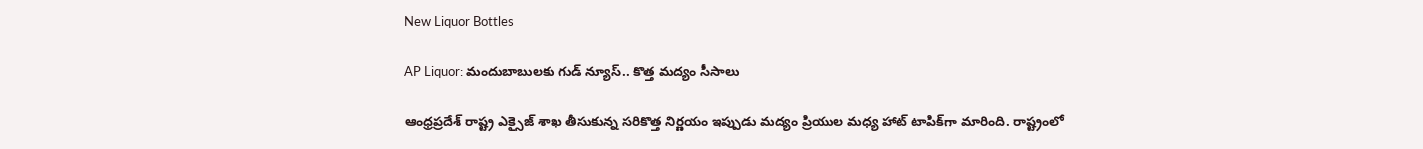New Liquor Bottles

AP Liquor: మందుబాబులకు గుడ్ న్యూస్.. కొత్త మద్యం సీసాలు

ఆంధ్రప్రదేశ్ రాష్ట్ర ఎక్సైజ్ శాఖ తీసుకున్న సరికొత్త నిర్ణయం ఇప్పుడు మద్యం ప్రియుల మధ్య హాట్ టాపిక్‌గా మారింది. రాష్ట్రంలో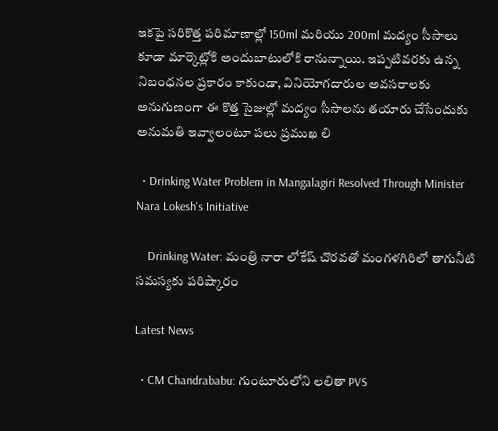ఇకపై సరికొత్త పరిమాణాల్లో 150ml మరియు 200ml మద్యం సీసాలు కూడా మార్కెట్లోకి అందుబాటులోకి రానున్నాయి. ఇప్పటివరకు ఉన్న నిబంధనల ప్రకారం కాకుండా, వినియోగదారుల అవసరాలకు అనుగుణంగా ఈ కొత్త సైజుల్లో మద్యం సీసాలను తయారు చేసేందుకు అనుమతి ఇవ్వాలంటూ పలు ప్రముఖ లి

  • Drinking Water Problem in Mangalagiri Resolved Through Minister Nara Lokesh's Initiative

    Drinking Water: మంత్రి నారా లోకేష్ చొరవతో మంగళగిరిలో తాగునీటి సమస్యకు పరిష్కారం

Latest News

  • CM Chandrababu: గుంటూరులోని లలితా PVS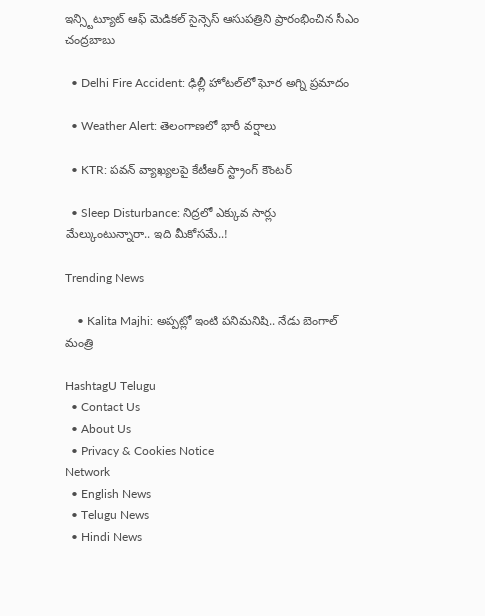ఇన్స్టిట్యూట్ ఆఫ్ మెడికల్ సైన్సెస్ ఆసుపత్రిని ప్రారంభించిన సీఎం చంద్రబాబు

  • Delhi Fire Accident: ఢిల్లీ హోటల్‌లో ఘోర అగ్ని ప్రమాదం

  • Weather Alert: తెలంగాణలో భారీ వర్షాలు

  • KTR: పవన్‌ వ్యాఖ్యలపై కేటీఆర్‌ స్ట్రాంగ్‌ కౌంటర్‌

  • Sleep Disturbance: నిద్రలో ఎక్కువ సార్లు మేల్కుంటున్నారా.. ఇది మీకోసమే..!

Trending News

    • Kalita Majhi: అప్పట్లో ఇంటి పనిమనిషి.. నేడు బెంగాల్‌ మంత్రి

HashtagU Telugu
  • Contact Us
  • About Us
  • Privacy & Cookies Notice
Network
  • English News
  • Telugu News
  • Hindi News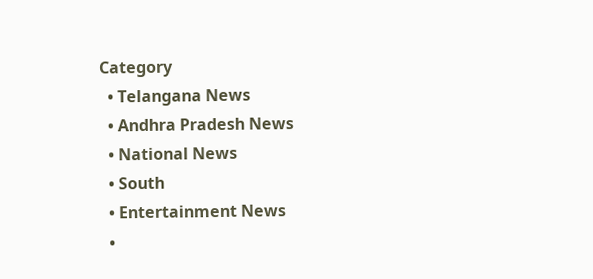Category
  • Telangana News
  • Andhra Pradesh News
  • National News
  • South
  • Entertainment News
  •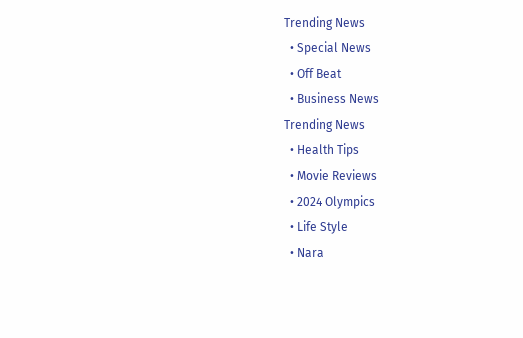Trending News
  • Special News
  • Off Beat
  • Business News
Trending News
  • Health Tips
  • Movie Reviews
  • 2024 Olympics
  • Life Style
  • Nara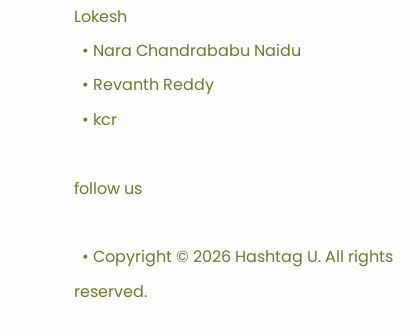Lokesh
  • Nara Chandrababu Naidu
  • Revanth Reddy
  • kcr

follow us

  • Copyright © 2026 Hashtag U. All rights reserved.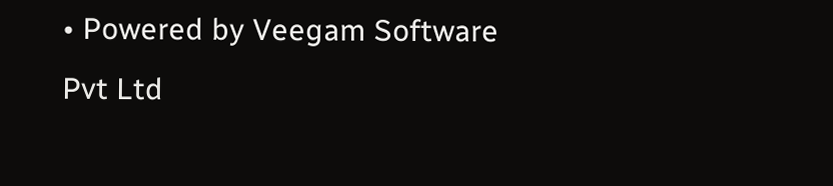• Powered by Veegam Software Pvt Ltd